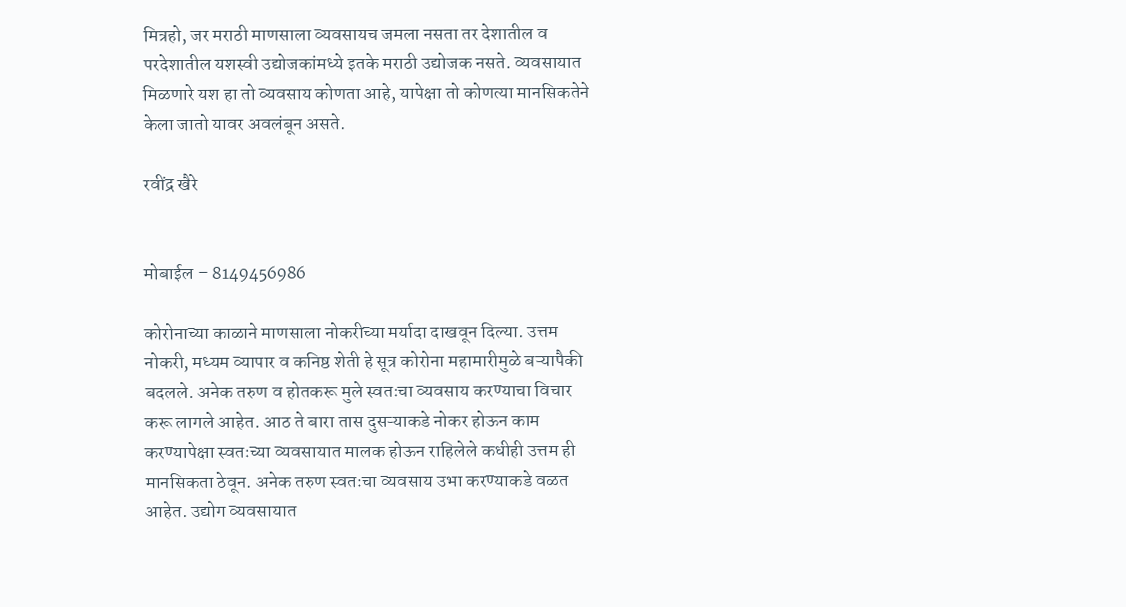मित्रहो, जर मराठी माणसाला व्यवसायच जमला नसता तर देशातील व परदेशातील यशस्वी उद्योजकांमध्ये इतके मराठी उद्योजक नसते. व्यवसायात मिळणारे यश हा तो व्यवसाय कोणता आहे, यापेक्षा तो कोणत्या मानसिकतेने केला जातो यावर अवलंबून असते.

रवींद्र खैरे


मोबाईल – 8149456986

कोरोनाच्या काळाने माणसाला नोकरीच्या मर्यादा दाखवून दिल्या. उत्तम नोकरी, मध्यम व्यापार व कनिष्ठ शेती हे सूत्र कोरोना महामारीमुळे बऱ्यापैकी बदलले. अनेक तरुण व होतकरू मुले स्वतःचा व्यवसाय करण्याचा विचार करू लागले आहेत. आठ ते बारा तास दुसऱ्याकडे नोकर होऊन काम करण्यापेक्षा स्वतःच्या व्यवसायात मालक होऊन राहिलेले कधीही उत्तम ही मानसिकता ठेवून. अनेक तरुण स्वतःचा व्यवसाय उभा करण्याकडे वळत आहेत. उद्योग व्यवसायात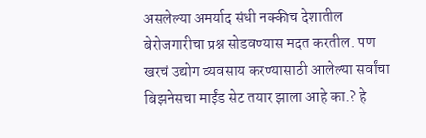असलेल्या अमर्याद संधी नक्कीच देशातील बेरोजगारीचा प्रश्न सोडवण्यास मदत करतील. पण खरचं उद्योग व्यवसाय करण्यासाठी आलेल्या सर्वांचा बिझनेसचा माईंड सेट तयार झाला आहे का.? हे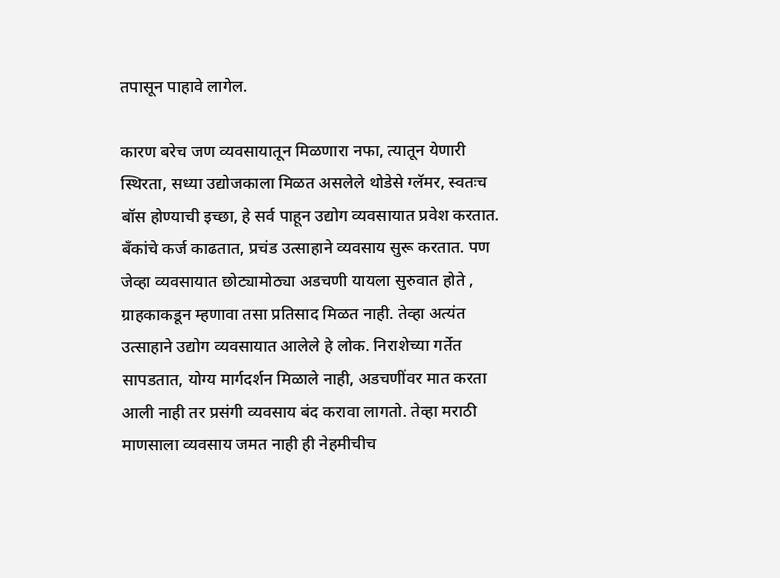तपासून पाहावे लागेल.

कारण बरेच जण व्यवसायातून मिळणारा नफा, त्यातून येणारी स्थिरता, सध्या उद्योजकाला मिळत असलेले थोडेसे ग्लॅमर, स्वतःच बॉस होण्याची इच्छा, हे सर्व पाहून उद्योग व्यवसायात प्रवेश करतात. बँकांचे कर्ज काढतात, प्रचंड उत्साहाने व्यवसाय सुरू करतात. पण जेव्हा व्यवसायात छोट्यामोठ्या अडचणी यायला सुरुवात होते , ग्राहकाकडून म्हणावा तसा प्रतिसाद मिळत नाही. तेव्हा अत्यंत उत्साहाने उद्योग व्यवसायात आलेले हे लोक. निराशेच्या गर्तेत सापडतात, योग्य मार्गदर्शन मिळाले नाही, अडचणींवर मात करता आली नाही तर प्रसंगी व्यवसाय बंद करावा लागतो. तेव्हा मराठी माणसाला व्यवसाय जमत नाही ही नेहमीचीच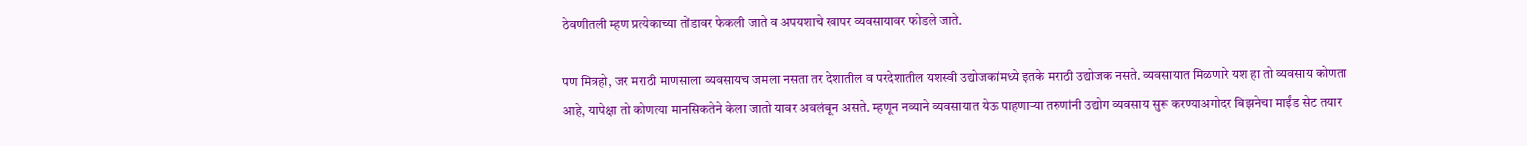ठेवणीतली म्हण प्रत्येकाच्या तोंडावर फेकली जाते व अपयशाचे खापर व्यवसायावर फोडले जाते.

पण मित्रहो, जर मराठी माणसाला व्यवसायच जमला नसता तर देशातील व परदेशातील यशस्वी उद्योजकांमध्ये इतके मराठी उद्योजक नसते. व्यवसायात मिळणारे यश हा तो व्यवसाय कोणता आहे, यापेक्षा तो कोणत्या मानसिकतेने केला जातो यावर अवलंबून असते. म्हणून नव्याने व्यवसायात येऊ पाहणाऱ्या तरुणांनी उद्योग व्यवसाय सुरू करण्याअगोदर बिझनेचा माईंड सेट तयार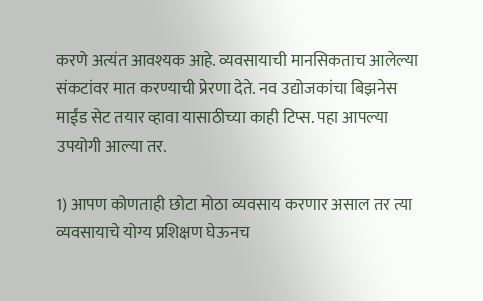करणे अत्यंत आवश्यक आहे. व्यवसायाची मानसिकताच आलेल्या संकटांवर मात करण्याची प्रेरणा देते. नव उद्योजकांचा बिझनेस माईंड सेट तयार व्हावा यासाठीच्या काही टिप्स. पहा आपल्या उपयोगी आल्या तर.

1) आपण कोणताही छोटा मोठा व्यवसाय करणार असाल तर त्या व्यवसायाचे योग्य प्रशिक्षण घेऊनच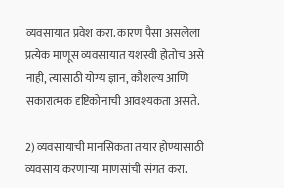व्यवसायात प्रवेश करा. कारण पैसा असलेला प्रत्येक माणूस व्यवसायात यशस्वी होतोच असे नाही, त्यासाठी योग्य ज्ञान, कौशल्य आणि सकारात्मक दृष्टिकोनाची आवश्यकता असते.

2) व्यवसायाची मानसिकता तयार होण्यासाठी व्यवसाय करणार्‍या माणसांची संगत करा.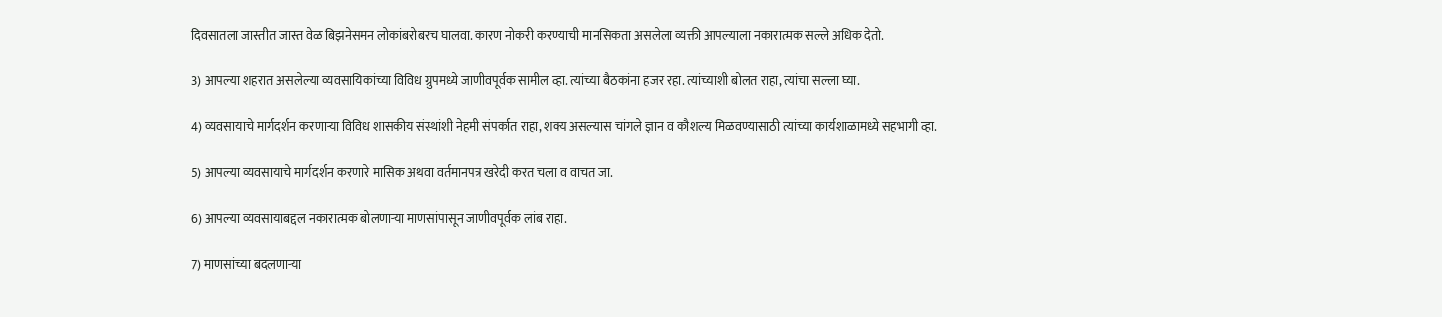दिवसातला जास्तीत जास्त वेळ बिझनेसमन लोकांबरोबरच घालवा. कारण नोकरी करण्याची मानसिकता असलेला व्यक्ती आपल्याला नकारात्मक सल्ले अधिक देतो.

3) आपल्या शहरात असलेल्या व्यवसायिकांच्या विविध ग्रुपमध्ये जाणीवपूर्वक सामील व्हा. त्यांच्या बैठकांना हजर रहा. त्यांच्याशी बोलत राहा, त्यांचा सल्ला घ्या.

4) व्यवसायाचे मार्गदर्शन करणाऱ्या विविध शासकीय संस्थांशी नेहमी संपर्कात राहा, शक्य असल्यास चांगले ज्ञान व कौशल्य मिळवण्यासाठी त्यांच्या कार्यशाळामध्ये सहभागी व्हा.

5) आपल्या व्यवसायाचे मार्गदर्शन करणारे मासिक अथवा वर्तमानपत्र खरेदी करत चला व वाचत जा.

6) आपल्या व्यवसायाबद्दल नकारात्मक बोलणाऱ्या माणसांपासून जाणीवपूर्वक लांब राहा.

7) माणसांच्या बदलणार्‍या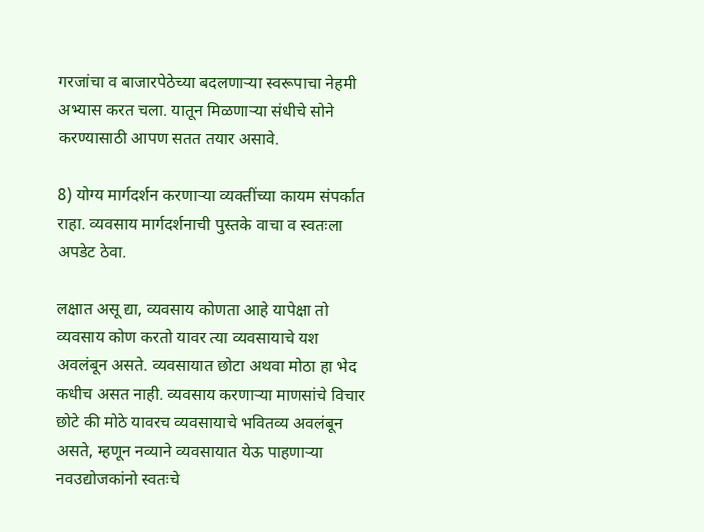गरजांचा व बाजारपेठेच्या बदलणाऱ्या स्वरूपाचा नेहमी अभ्यास करत चला. यातून मिळणाऱ्या संधीचे सोने करण्यासाठी आपण सतत तयार असावे.

8) योग्य मार्गदर्शन करणाऱ्या व्यक्तींच्या कायम संपर्कात राहा. व्यवसाय मार्गदर्शनाची पुस्तके वाचा व स्वतःला अपडेट ठेवा.

लक्षात असू द्या, व्यवसाय कोणता आहे यापेक्षा तो व्यवसाय कोण करतो यावर त्या व्यवसायाचे यश अवलंबून असते. व्यवसायात छोटा अथवा मोठा हा भेद कधीच असत नाही. व्यवसाय करणाऱ्या माणसांचे विचार छोटे की मोठे यावरच व्यवसायाचे भवितव्य अवलंबून असते, म्हणून नव्याने व्यवसायात येऊ पाहणाऱ्या नवउद्योजकांनो स्वतःचे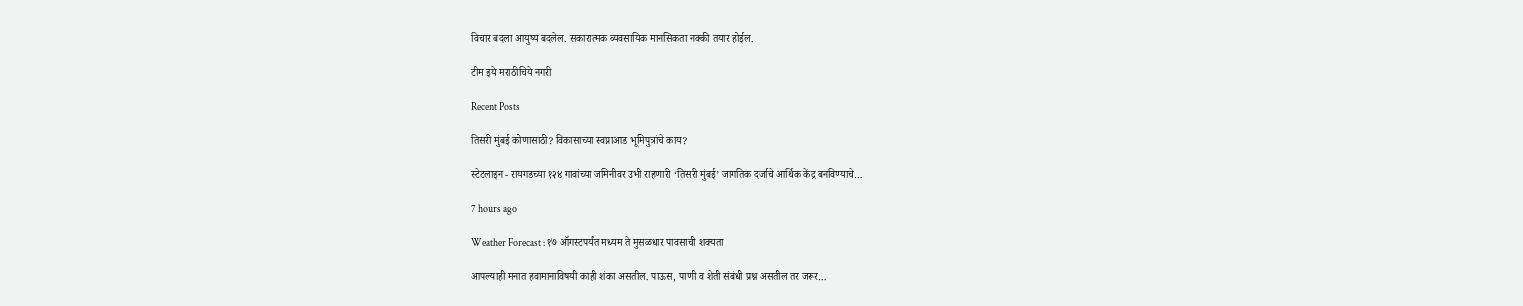विचार बदला आयुष्य बदलेल. सकारात्मक व्यवसायिक मानसिकता नक्की तयार होईल.

टीम इये मराठीचिये नगरी

Recent Posts

तिसरी मुंबई कोणासाठी? विकासाच्या स्वप्नाआड भूमिपुत्रांचे काय?

स्टेटलाइन - रायगडच्या १२४ गावांच्या जमिनीवर उभी राहणारी ‘तिसरी मुंबई’ जागतिक दर्जाचे आर्थिक केंद्र बनविण्याचे…

7 hours ago

Weather Forecast : १७ ऑगस्टपर्यंत मध्यम ते मुसळधार पावसाची शक्यता

आपल्याही मनात हवामानाविषयी काही शंका असतील. पाऊस, पाणी व शेती संबंधी प्रश्न असतील तर जरूर…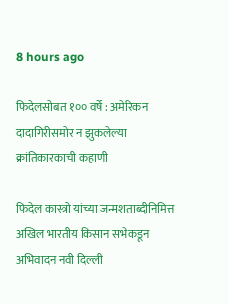8 hours ago

फिदेलसोबत १०० वर्षे : अमेरिकन दादागिरीसमोर न झुकलेल्या क्रांतिकारकाची कहाणी

फिदेल कास्त्रो यांच्या जन्मशताब्दीनिमित्त अखिल भारतीय किसान सभेकडून अभिवादन नवी दिल्ली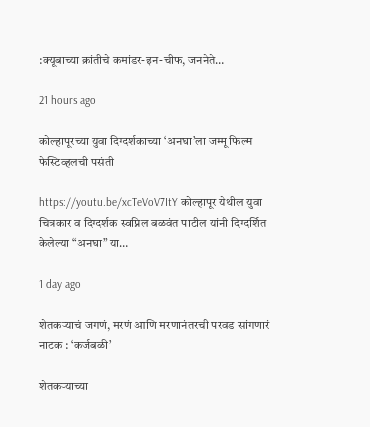:क्यूबाच्या क्रांतीचे कमांडर-इन-चीफ, जननेते…

21 hours ago

कोल्हापूरच्या युवा दिग्दर्शकाच्या ‘अनघा’ला जम्मू फिल्म फेस्टिव्हलची पसंती

https://youtu.be/xcTeVoV7ItY कोल्हापूर येथील युवा चित्रकार व दिग्दर्शक स्वप्निल बळवंत पाटील यांनी दिग्दर्शित केलेल्या “अनघा” या…

1 day ago

शेतकऱ्याचं जगणं, मरणं आणि मरणानंतरची परवड सांगणारं नाटक : ‘कर्जबळी’

शेतकऱ्याच्या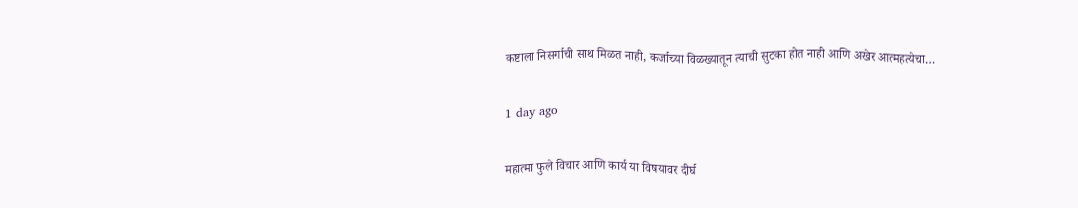कष्टाला निसर्गाची साथ मिळत नाही, कर्जाच्या विळख्यातून त्याची सुटका होत नाही आणि अखेर आत्महत्येचा…

1 day ago

महात्मा फुले विचार आणि कार्य या विषयावर दीर्घ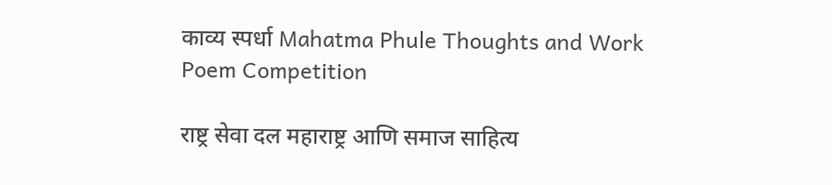काव्य स्पर्धा Mahatma Phule Thoughts and Work Poem Competition

राष्ट्र सेवा दल महाराष्ट्र आणि समाज साहित्य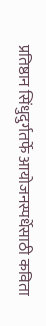प्रतिष्ठान सिंधुदुर्गतर्फे आयोजनस्पर्धेसाठी कविता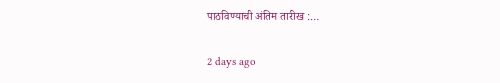पाठविण्याची अंतिम तारीख :…

2 days ago